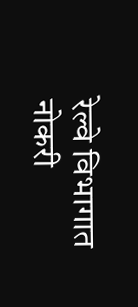रेल्वे विभागात नोकरी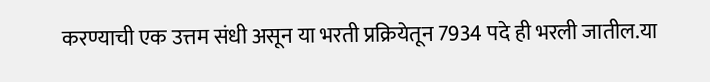करण्याची एक उत्तम संधी असून या भरती प्रक्रियेतून 7934 पदे ही भरली जातील.या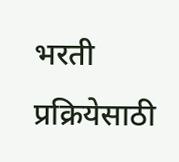भरती प्रक्रियेसाठी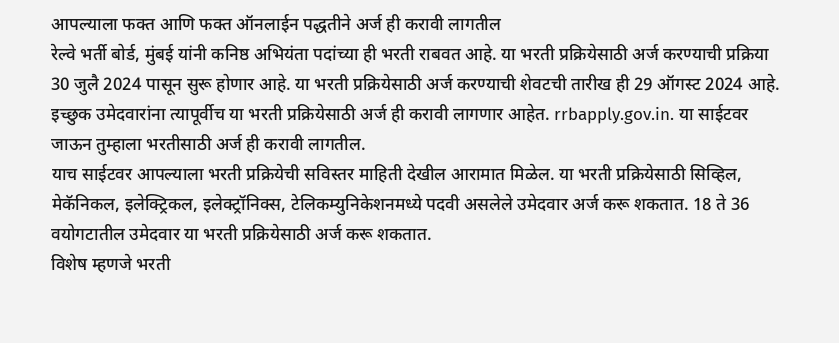आपल्याला फक्त आणि फक्त ऑनलाईन पद्धतीने अर्ज ही करावी लागतील
रेल्वे भर्ती बोर्ड, मुंबई यांनी कनिष्ठ अभियंता पदांच्या ही भरती राबवत आहे. या भरती प्रक्रियेसाठी अर्ज करण्याची प्रक्रिया 30 जुलै 2024 पासून सुरू होणार आहे. या भरती प्रक्रियेसाठी अर्ज करण्याची शेवटची तारीख ही 29 ऑगस्ट 2024 आहे. इच्छुक उमेदवारांना त्यापूर्वीच या भरती प्रक्रियेसाठी अर्ज ही करावी लागणार आहेत. rrbapply.gov.in. या साईटवर जाऊन तुम्हाला भरतीसाठी अर्ज ही करावी लागतील.
याच साईटवर आपल्याला भरती प्रक्रियेची सविस्तर माहिती देखील आरामात मिळेल. या भरती प्रक्रियेसाठी सिव्हिल, मेकॅनिकल, इलेक्ट्रिकल, इलेक्ट्रॉनिक्स, टेलिकम्युनिकेशनमध्ये पदवी असलेले उमेदवार अर्ज करू शकतात. 18 ते 36 वयोगटातील उमेदवार या भरती प्रक्रियेसाठी अर्ज करू शकतात.
विशेष म्हणजे भरती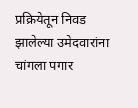प्रक्रियेतून निवड झालेल्या उमेदवारांना चांगला पगार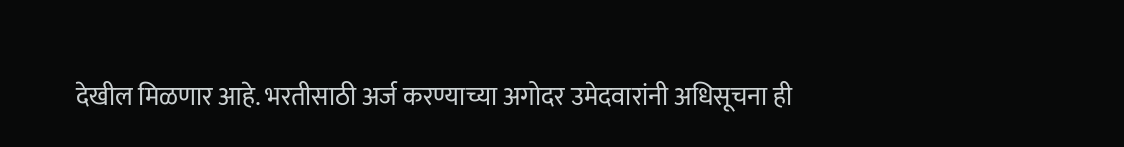देखील मिळणार आहे. भरतीसाठी अर्ज करण्याच्या अगोदर उमेदवारांनी अधिसूचना ही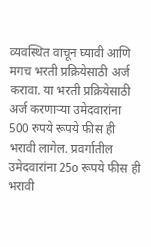व्यवस्थित वाचून घ्यावी आणि मगच भरती प्रक्रियेसाठी अर्ज करावा. या भरती प्रक्रियेसाठी अर्ज करणाऱ्या उमेदवारांना 500 रुपये रूपये फीस ही भरावी लागेल. प्रवर्गातील उमेदवारांना 25o रूपये फीस ही भरावी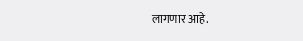लागणार आहे.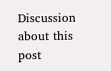Discussion about this post